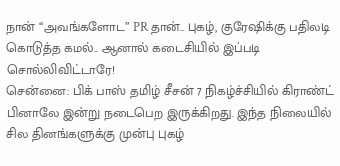நான் ‘‘அவங்களோட” PR தான்.. புகழ், குரேஷிக்கு பதிலடி கொடுத்த கமல்.. ஆனால் கடைசியில் இப்படி சொல்லிவிட்டாரே!
சென்னை: பிக் பாஸ் தமிழ் சீசன் 7 நிகழ்ச்சியில் கிராண்ட் பினாலே இன்று நடைபெற இருக்கிறது. இந்த நிலையில் சில தினங்களுக்கு முன்பு புகழ்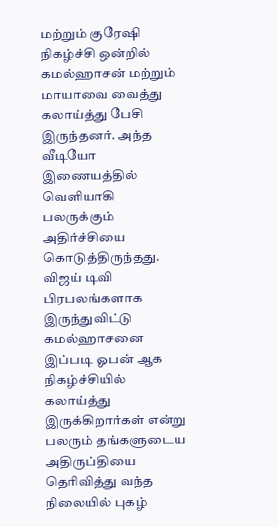மற்றும் குரேஷி நிகழ்ச்சி ஒன்றில் கமல்ஹாசன் மற்றும் மாயாவை வைத்து கலாய்த்து பேசி இருந்தனர். அந்த வீடியோ இணையத்தில் வெளியாகி பலருக்கும் அதிர்ச்சியை கொடுத்திருந்தது.
விஜய் டிவி பிரபலங்களாக இருந்துவிட்டு கமல்ஹாசனை இப்படி ஓபன் ஆக நிகழ்ச்சியில் கலாய்த்து இருக்கிறார்கள் என்று பலரும் தங்களுடைய அதிருப்தியை தெரிவித்து வந்த நிலையில் புகழ்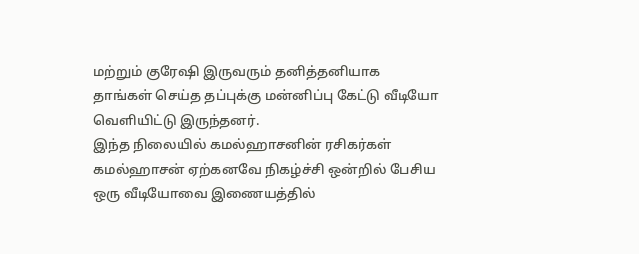மற்றும் குரேஷி இருவரும் தனித்தனியாக தாங்கள் செய்த தப்புக்கு மன்னிப்பு கேட்டு வீடியோ வெளியிட்டு இருந்தனர்.
இந்த நிலையில் கமல்ஹாசனின் ரசிகர்கள் கமல்ஹாசன் ஏற்கனவே நிகழ்ச்சி ஒன்றில் பேசிய ஒரு வீடியோவை இணையத்தில்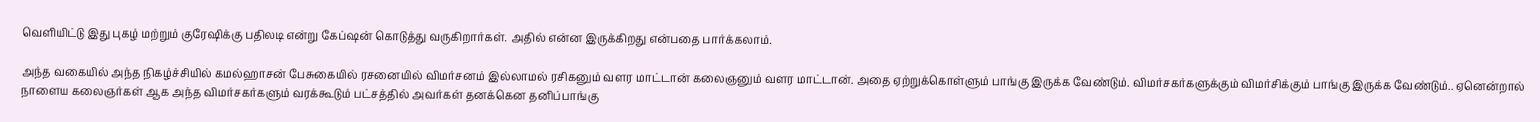வெளியிட்டு இது புகழ் மற்றும் குரேஷிக்கு பதிலடி என்று கேப்ஷன் கொடுத்து வருகிறார்கள். அதில் என்ன இருக்கிறது என்பதை பார்க்கலாம்.

அந்த வகையில் அந்த நிகழ்ச்சியில் கமல்ஹாசன் பேசுகையில் ரசனையில் விமர்சனம் இல்லாமல் ரசிகனும் வளர மாட்டான் கலைஞனும் வளர மாட்டான். அதை ஏற்றுக்கொள்ளும் பாங்கு இருக்க வேண்டும். விமர்சகர்களுக்கும் விமர்சிக்கும் பாங்கு இருக்க வேண்டும்.. ஏனென்றால் நாளைய கலைஞர்கள் ஆக அந்த விமர்சகர்களும் வரக்கூடும் பட்சத்தில் அவர்கள் தனக்கென தனிப்பாங்கு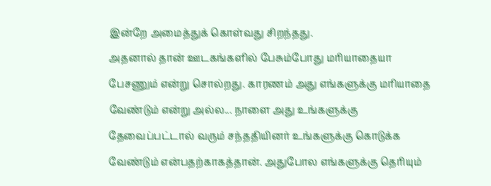இன்றே அமைத்துக் கொள்வது சிறந்தது.
அதனால் தான் ஊடகங்களில் பேசும்போது மரியாதையா பேசணும் என்று சொல்றது. காரணம் அது எங்களுக்கு மரியாதை வேண்டும் என்று அல்ல... நாளை அது உங்களுக்கு தேவைப்பட்டால் வரும் சந்ததியினர் உங்களுக்கு கொடுக்க வேண்டும் என்பதற்காகத்தான். அதுபோல எங்களுக்கு தெரியும்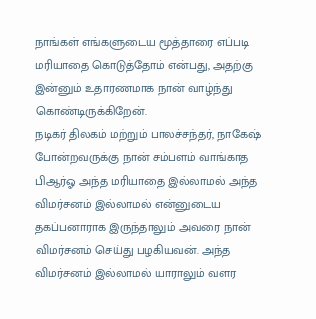நாங்கள் எங்களுடைய மூத்தாரை எப்படி மரியாதை கொடுத்தோம் என்பது, அதற்கு இன்னும் உதாரணமாக நான் வாழ்ந்து கொண்டிருக்கிறேன்.
நடிகர் திலகம் மற்றும் பாலச்சந்தர், நாகேஷ் போன்றவருக்கு நான் சம்பளம் வாங்காத பிஆர்ஓ அந்த மரியாதை இல்லாமல் அந்த விமர்சனம் இல்லாமல் என்னுடைய தகப்பனாராக இருந்தாலும் அவரை நான் விமர்சனம் செய்து பழகியவன். அந்த விமர்சனம் இல்லாமல் யாராலும் வளர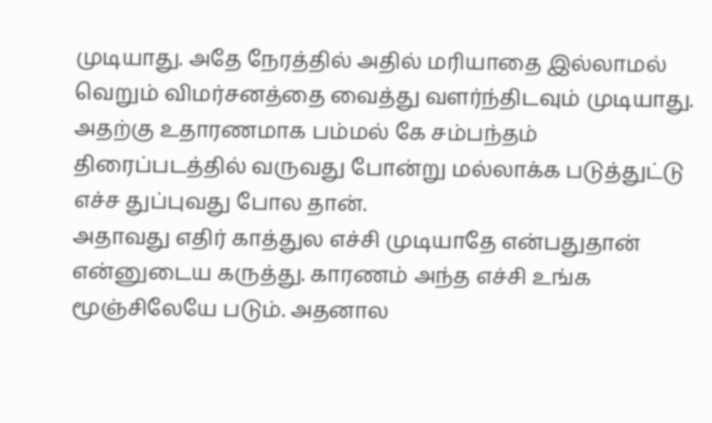முடியாது. அதே நேரத்தில் அதில் மரியாதை இல்லாமல் வெறும் விமர்சனத்தை வைத்து வளர்ந்திடவும் முடியாது. அதற்கு உதாரணமாக பம்மல் கே சம்பந்தம் திரைப்படத்தில் வருவது போன்று மல்லாக்க படுத்துட்டு எச்ச துப்புவது போல தான்.
அதாவது எதிர் காத்துல எச்சி முடியாதே என்பதுதான் என்னுடைய கருத்து. காரணம் அந்த எச்சி உங்க மூஞ்சிலேயே படும். அதனால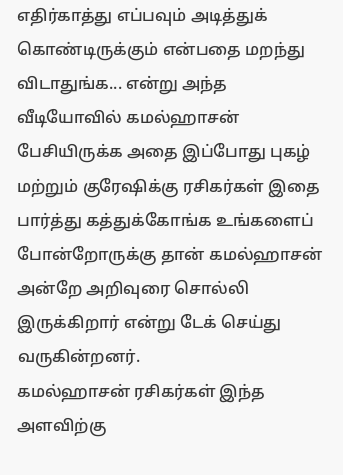எதிர்காத்து எப்பவும் அடித்துக் கொண்டிருக்கும் என்பதை மறந்து விடாதுங்க... என்று அந்த வீடியோவில் கமல்ஹாசன் பேசியிருக்க அதை இப்போது புகழ் மற்றும் குரேஷிக்கு ரசிகர்கள் இதை பார்த்து கத்துக்கோங்க உங்களைப் போன்றோருக்கு தான் கமல்ஹாசன் அன்றே அறிவுரை சொல்லி இருக்கிறார் என்று டேக் செய்து வருகின்றனர்.
கமல்ஹாசன் ரசிகர்கள் இந்த அளவிற்கு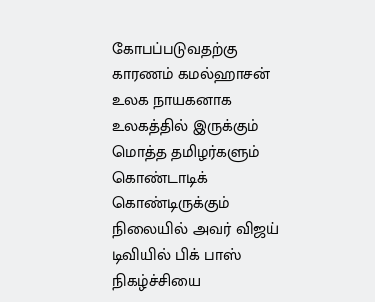கோபப்படுவதற்கு காரணம் கமல்ஹாசன் உலக நாயகனாக உலகத்தில் இருக்கும் மொத்த தமிழர்களும் கொண்டாடிக் கொண்டிருக்கும் நிலையில் அவர் விஜய் டிவியில் பிக் பாஸ் நிகழ்ச்சியை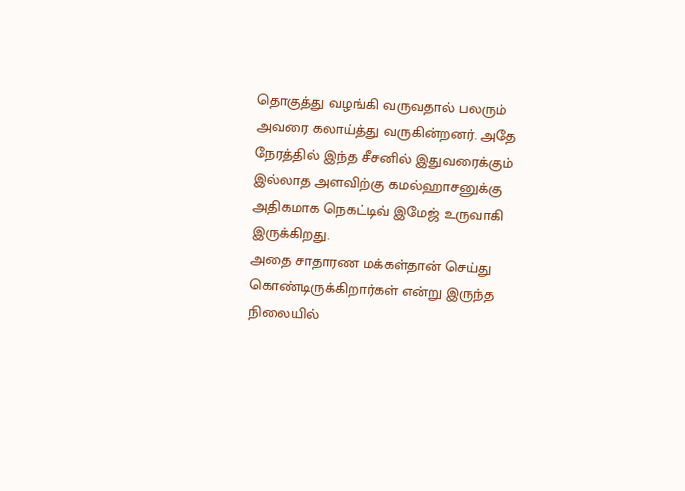தொகுத்து வழங்கி வருவதால் பலரும் அவரை கலாய்த்து வருகின்றனர். அதே நேரத்தில் இந்த சீசனில் இதுவரைக்கும் இல்லாத அளவிற்கு கமல்ஹாசனுக்கு அதிகமாக நெகட்டிவ் இமேஜ் உருவாகி இருக்கிறது.
அதை சாதாரண மக்கள்தான் செய்து கொண்டிருக்கிறார்கள் என்று இருந்த நிலையில்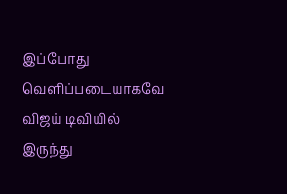இப்போது வெளிப்படையாகவே விஜய் டிவியில் இருந்து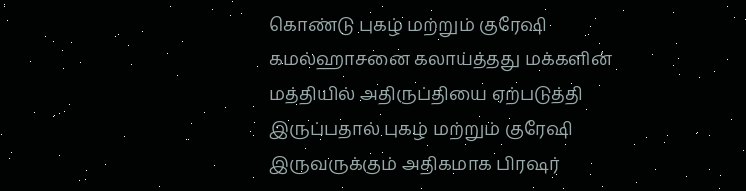கொண்டு புகழ் மற்றும் குரேஷி கமல்ஹாசனை கலாய்த்தது மக்களின் மத்தியில் அதிருப்தியை ஏற்படுத்தி இருப்பதால் புகழ் மற்றும் குரேஷி இருவருக்கும் அதிகமாக பிரஷர்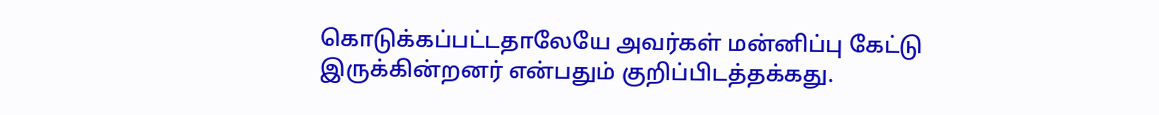கொடுக்கப்பட்டதாலேயே அவர்கள் மன்னிப்பு கேட்டு இருக்கின்றனர் என்பதும் குறிப்பிடத்தக்கது.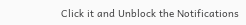Click it and Unblock the Notifications